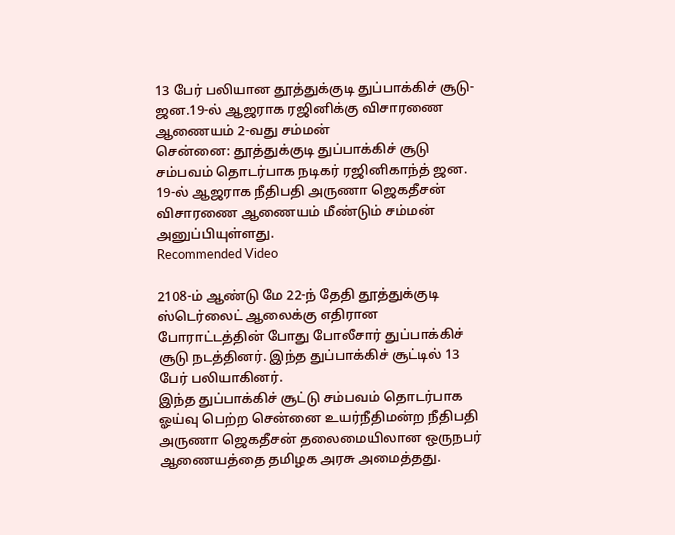13 பேர் பலியான தூத்துக்குடி துப்பாக்கிச் சூடு- ஜன.19-ல் ஆஜராக ரஜினிக்கு விசாரணை ஆணையம் 2-வது சம்மன்
சென்னை: தூத்துக்குடி துப்பாக்கிச் சூடு சம்பவம் தொடர்பாக நடிகர் ரஜினிகாந்த் ஜன. 19-ல் ஆஜராக நீதிபதி அருணா ஜெகதீசன் விசாரணை ஆணையம் மீண்டும் சம்மன் அனுப்பியுள்ளது.
Recommended Video

2108-ம் ஆண்டு மே 22-ந் தேதி தூத்துக்குடி ஸ்டெர்லைட் ஆலைக்கு எதிரான போராட்டத்தின் போது போலீசார் துப்பாக்கிச் சூடு நடத்தினர். இந்த துப்பாக்கிச் சூட்டில் 13 பேர் பலியாகினர்.
இந்த துப்பாக்கிச் சூட்டு சம்பவம் தொடர்பாக ஓய்வு பெற்ற சென்னை உயர்நீதிமன்ற நீதிபதி அருணா ஜெகதீசன் தலைமையிலான ஒருநபர் ஆணையத்தை தமிழக அரசு அமைத்தது.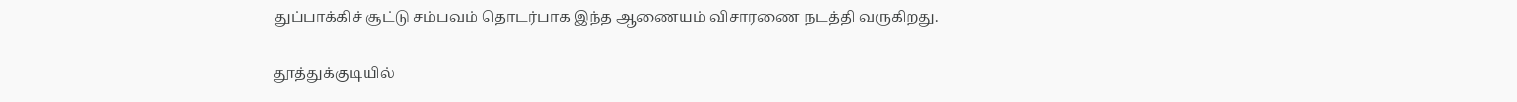துப்பாக்கிச் சூட்டு சம்பவம் தொடர்பாக இந்த ஆணையம் விசாரணை நடத்தி வருகிறது.

தூத்துக்குடியில்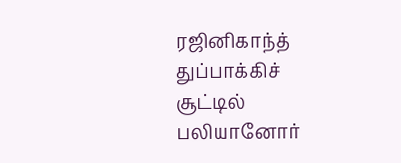ரஜினிகாந்த்
துப்பாக்கிச் சூட்டில் பலியானோர்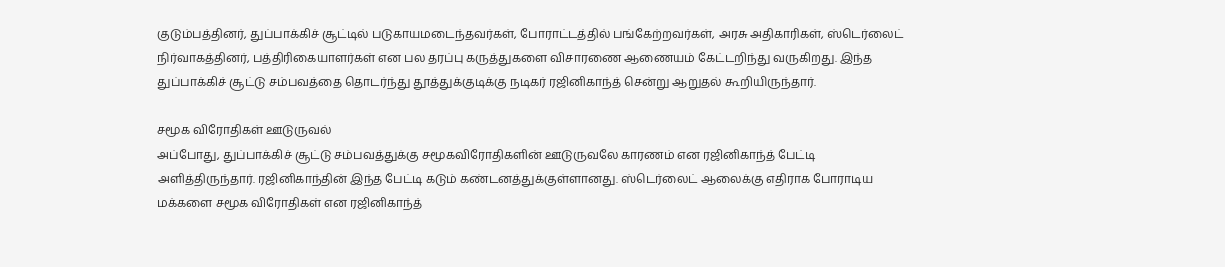குடும்பத்தினர், துப்பாக்கிச் சூட்டில் படுகாயமடைந்தவர்கள், போராட்டத்தில் பங்கேற்றவர்கள், அரசு அதிகாரிகள், ஸ்டெர்லைட் நிர்வாகத்தினர், பத்திரிகையாளர்கள் என பல தரப்பு கருத்துகளை விசாரணை ஆணையம் கேட்டறிந்து வருகிறது. இந்த துப்பாக்கிச் சூட்டு சம்பவத்தை தொடர்ந்து தூத்துக்குடிக்கு நடிகர் ரஜினிகாந்த் சென்று ஆறுதல் கூறியிருந்தார்.

சமூக விரோதிகள் ஊடுருவல்
அப்போது, துப்பாக்கிச் சூட்டு சம்பவத்துக்கு சமூகவிரோதிகளின் ஊடுருவலே காரணம் என ரஜினிகாந்த் பேட்டி அளித்திருந்தார். ரஜினிகாந்தின் இந்த பேட்டி கடும் கண்டனத்துக்குள்ளானது. ஸ்டெர்லைட் ஆலைக்கு எதிராக போராடிய மக்களை சமூக விரோதிகள் என ரஜினிகாந்த்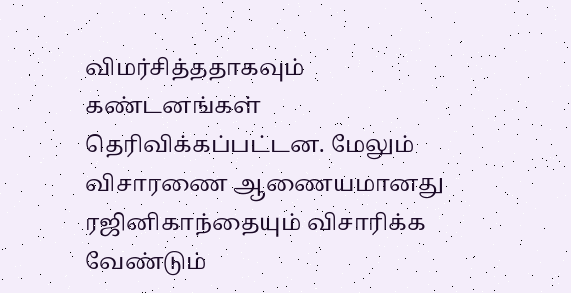விமர்சித்ததாகவும் கண்டனங்கள் தெரிவிக்கப்பட்டன. மேலும் விசாரணை ஆணையமானது ரஜினிகாந்தையும் விசாரிக்க வேண்டும்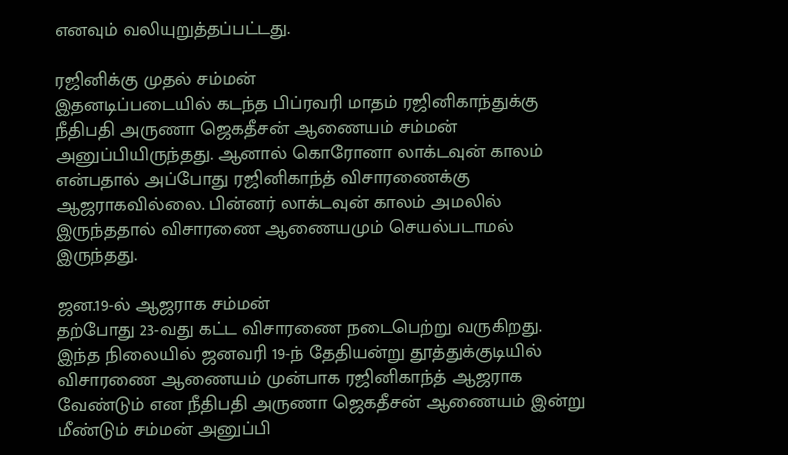எனவும் வலியுறுத்தப்பட்டது.

ரஜினிக்கு முதல் சம்மன்
இதனடிப்படையில் கடந்த பிப்ரவரி மாதம் ரஜினிகாந்துக்கு நீதிபதி அருணா ஜெகதீசன் ஆணையம் சம்மன் அனுப்பியிருந்தது. ஆனால் கொரோனா லாக்டவுன் காலம் என்பதால் அப்போது ரஜினிகாந்த் விசாரணைக்கு ஆஜராகவில்லை. பின்னர் லாக்டவுன் காலம் அமலில் இருந்ததால் விசாரணை ஆணையமும் செயல்படாமல் இருந்தது.

ஜன.19-ல் ஆஜராக சம்மன்
தற்போது 23-வது கட்ட விசாரணை நடைபெற்று வருகிறது. இந்த நிலையில் ஜனவரி 19-ந் தேதியன்று தூத்துக்குடியில் விசாரணை ஆணையம் முன்பாக ரஜினிகாந்த் ஆஜராக வேண்டும் என நீதிபதி அருணா ஜெகதீசன் ஆணையம் இன்று மீண்டும் சம்மன் அனுப்பி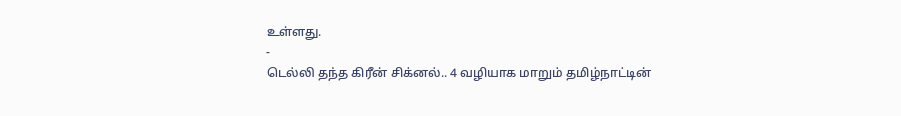உள்ளது.
-
டெல்லி தந்த கிரீன் சிக்னல்.. 4 வழியாக மாறும் தமிழ்நாட்டின்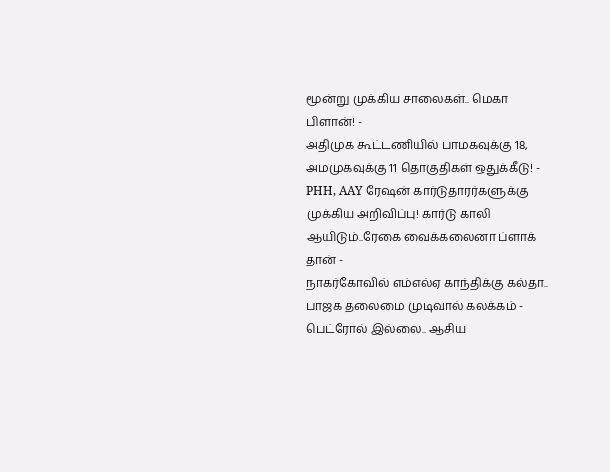மூன்று முக்கிய சாலைகள்.. மெகா பிளான்! -
அதிமுக கூட்டணியில் பாமகவுக்கு 18, அமமுகவுக்கு 11 தொகுதிகள் ஒதுக்கீடு! -
PHH, AAY ரேஷன் கார்டுதாரர்களுக்கு முக்கிய அறிவிப்பு! கார்டு காலி ஆயிடும்..ரேகை வைக்கலைனா ப்ளாக் தான் -
நாகர்கோவில் எம்எல்ஏ காந்திக்கு கல்தா.. பாஜக தலைமை முடிவால் கலக்கம் -
பெட்ரோல் இல்லை.. ஆசிய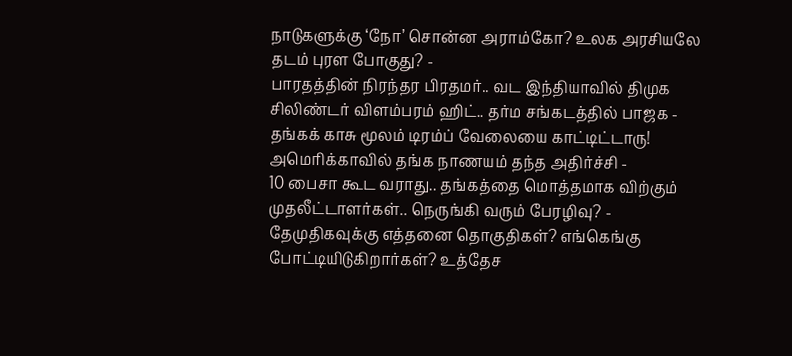நாடுகளுக்கு ‘நோ’ சொன்ன அராம்கோ? உலக அரசியலே தடம் புரள போகுது? -
பாரதத்தின் நிரந்தர பிரதமர்.. வட இந்தியாவில் திமுக சிலிண்டர் விளம்பரம் ஹிட்.. தர்ம சங்கடத்தில் பாஜக -
தங்கக் காசு மூலம் டிரம்ப் வேலையை காட்டிட்டாரு! அமெரிக்காவில் தங்க நாணயம் தந்த அதிர்ச்சி -
10 பைசா கூட வராது.. தங்கத்தை மொத்தமாக விற்கும் முதலீட்டாளர்கள்.. நெருங்கி வரும் பேரழிவு? -
தேமுதிகவுக்கு எத்தனை தொகுதிகள்? எங்கெங்கு போட்டியிடுகிறார்கள்? உத்தேச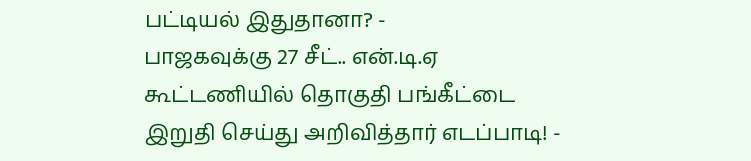பட்டியல் இதுதானா? -
பாஜகவுக்கு 27 சீட்.. என்.டி.ஏ கூட்டணியில் தொகுதி பங்கீட்டை இறுதி செய்து அறிவித்தார் எடப்பாடி! -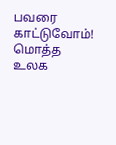பவரை காட்டுவோம்! மொத்த உலக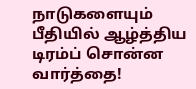நாடுகளையும் பீதியில் ஆழ்த்திய டிரம்ப் சொன்ன வார்த்தை!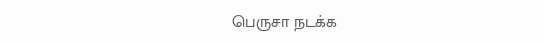பெருசா நடக்க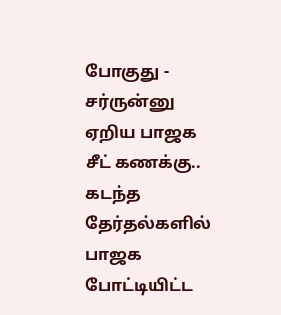போகுது -
சர்ருன்னு ஏறிய பாஜக சீட் கணக்கு.. கடந்த தேர்தல்களில் பாஜக போட்டியிட்ட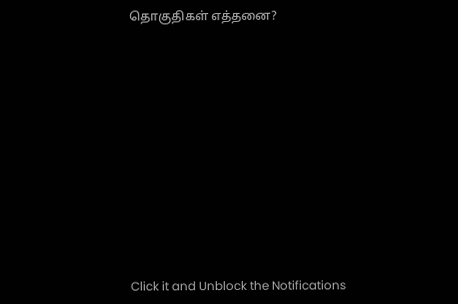தொகுதிகள் எத்தனை?












Click it and Unblock the Notifications